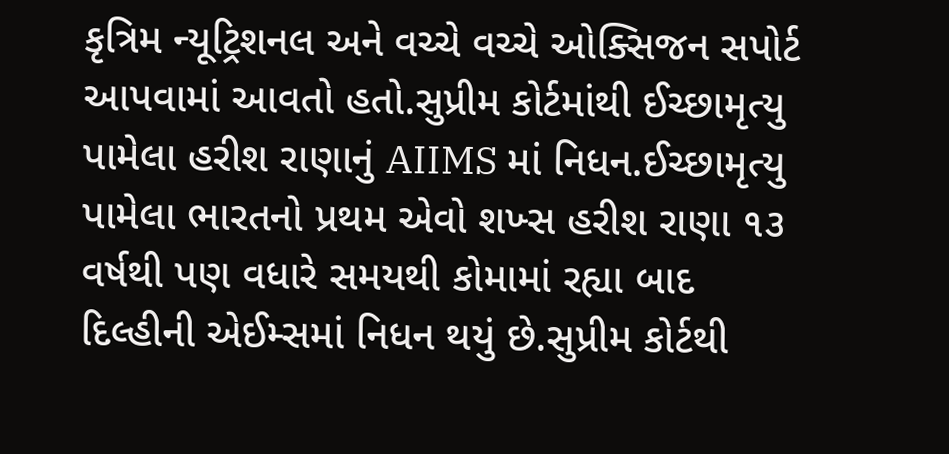કૃત્રિમ ન્યૂટ્રિશનલ અને વચ્ચે વચ્ચે ઓક્સિજન સપોર્ટ આપવામાં આવતો હતો.સુપ્રીમ કોર્ટમાંથી ઈચ્છામૃત્યુ પામેલા હરીશ રાણાનું AIIMS માં નિધન.ઈચ્છામૃત્યુ પામેલા ભારતનો પ્રથમ એવો શખ્સ હરીશ રાણા ૧૩ વર્ષથી પણ વધારે સમયથી કોમામાં રહ્યા બાદ દિલ્હીની એઈમ્સમાં નિધન થયું છે.સુપ્રીમ કોર્ટથી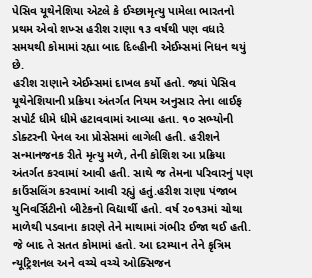પેસિવ યૂથેનેશિયા એટલે કે ઈચ્છામૃત્યુ પામેલા ભારતનો પ્રથમ એવો શખ્સ હરીશ રાણા ૧૩ વર્ષથી પણ વધારે સમયથી કોમામાં રહ્યા બાદ દિલ્હીની એઈમ્સમાં નિધન થયું છે.
હરીશ રાણાને એઈમ્સમાં દાખલ કર્યો હતો. જ્યાં પેસિવ યૂથેનેશિયાની પ્રક્રિયા અંતર્ગત નિયમ અનુસાર તેના લાઈફ સપોર્ટ ધીમે ધીમે હટાવવામાં આવ્યા હતા. ૧૦ સભ્યોની ડોક્ટરની પેનલ આ પ્રોસેસમાં લાગેલી હતી. હરીશને સન્માનજનક રીતે મૃત્યુ મળે, તેની કોશિશ આ પ્રક્રિયા અંતર્ગત કરવામાં આવી હતી. સાથે જ તેમના પરિવારનું પણ કાઉંસલિંગ કરવામાં આવી રહ્યું હતું.હરીશ રાણા પંજાબ યુનિવર્સિટીનો બીટેકનો વિદ્યાર્થી હતો. વર્ષ ૨૦૧૩માં ચોથા માળેથી પડવાના કારણે તેને માથામાં ગંભીર ઈજા થઈ હતી. જે બાદ તે સતત કોમામાં હતો. આ દરમ્યાન તેને કૃત્રિમ ન્યૂટ્રિશનલ અને વચ્ચે વચ્ચે ઓક્સિજન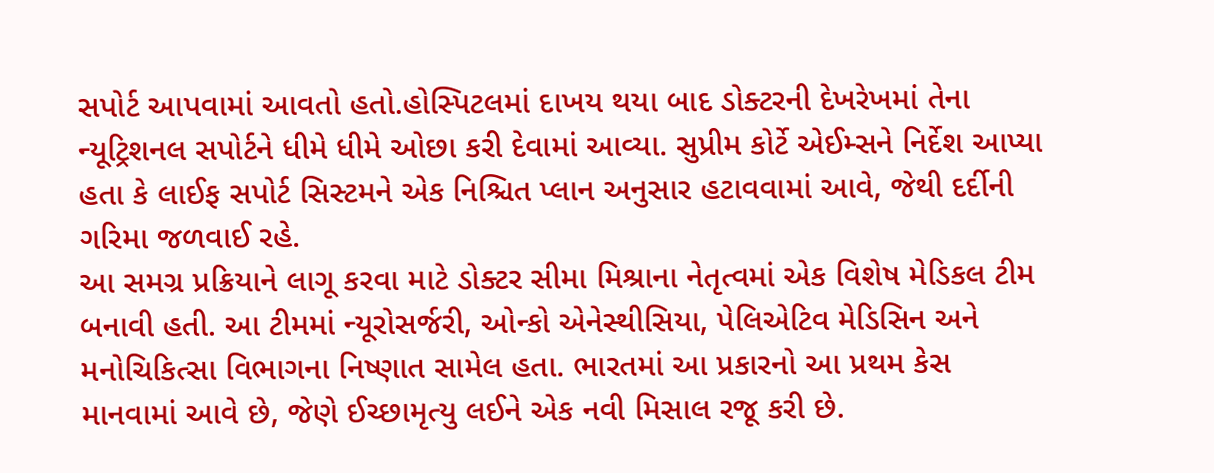સપોર્ટ આપવામાં આવતો હતો.હોસ્પિટલમાં દાખય થયા બાદ ડોક્ટરની દેખરેખમાં તેના ન્યૂટ્રિશનલ સપોર્ટને ધીમે ધીમે ઓછા કરી દેવામાં આવ્યા. સુપ્રીમ કોર્ટે એઈમ્સને નિર્દેશ આપ્યા હતા કે લાઈફ સપોર્ટ સિસ્ટમને એક નિશ્ચિત પ્લાન અનુસાર હટાવવામાં આવે, જેથી દર્દીની ગરિમા જળવાઈ રહે.
આ સમગ્ર પ્રક્રિયાને લાગૂ કરવા માટે ડોક્ટર સીમા મિશ્રાના નેતૃત્વમાં એક વિશેષ મેડિકલ ટીમ બનાવી હતી. આ ટીમમાં ન્યૂરોસર્જરી, ઓન્કો એનેસ્થીસિયા, પેલિએટિવ મેડિસિન અને મનોચિકિત્સા વિભાગના નિષ્ણાત સામેલ હતા. ભારતમાં આ પ્રકારનો આ પ્રથમ કેસ માનવામાં આવે છે, જેણે ઈચ્છામૃત્યુ લઈને એક નવી મિસાલ રજૂ કરી છે.